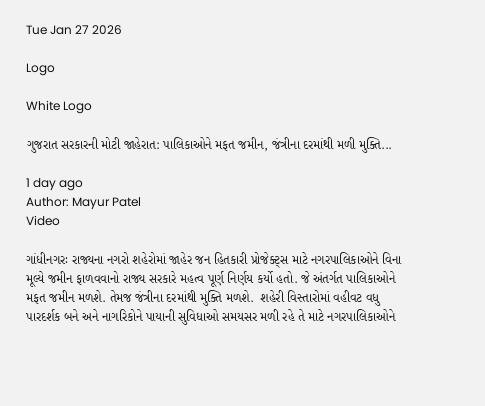Tue Jan 27 2026

Logo

White Logo

ગુજરાત સરકારની મોટી જાહેરાત: પાલિકાઓને મફત જમીન, જંત્રીના દરમાંથી મળી મુક્તિ...

1 day ago
Author: Mayur Patel
Video

ગાંધીનગરઃ રાજ્યના નગરો શહેરોમાં જાહેર જન હિતકારી પ્રોજેક્ટ્સ માટે નગરપાલિકાઓને વિના મૂલ્યે જમીન ફાળવવાનો રાજ્ય સરકારે મહત્વ પૂર્ણ નિર્ણય કર્યો હતો. જે અંતર્ગત પાલિકાઓને મફત જમીન મળશે. તેમજ જંત્રીના દરમાંથી મુક્તિ મળશે.  શહેરી વિસ્તારોમાં વહીવટ વધુ પારદર્શક બને અને નાગરિકોને પાયાની સુવિધાઓ સમયસર મળી રહે તે માટે નગરપાલિકાઓને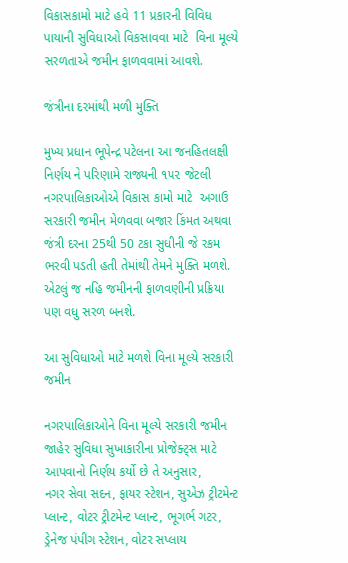વિકાસકામો માટે હવે 11 પ્રકારની વિવિધ પાયાની સુવિધાઓ વિકસાવવા માટે  વિના મૂલ્યે સરળતાએ જમીન ફાળવવામાં આવશે.

જંત્રીના દરમાંથી મળી મુક્તિ

મુખ્ય પ્રધાન ભૂપેન્દ્ર પટેલના આ જનહિતલક્ષી નિર્ણય ને પરિણામે રાજ્યની ૧૫૨ જેટલી નગરપાલિકાઓએ વિકાસ કામો માટે  અગાઉ સરકારી જમીન મેળવવા બજાર કિંમત અથવા જંત્રી દરના 25થી 50 ટકા સુધીની જે રકમ ભરવી પડતી હતી તેમાંથી તેમને મુક્તિ મળશે. એટલું જ નહિ જમીનની ફાળવણીની પ્રક્રિયા  પણ વધુ સરળ બનશે.

આ સુવિધાઓ માટે મળશે વિના મૂલ્યે સરકારી જમીન

નગરપાલિકાઓને વિના મૂલ્યે સરકારી જમીન જાહેર સુવિધા સુખાકારીના પ્રોજેક્ટ્સ માટે આપવાનો નિર્ણય કર્યો છે તે અનુસાર,
નગર સેવા સદન, ફાયર સ્ટેશન, સુએઝ ટ્રીટમેન્ટ પ્લાન્ટ, વોટર ટ્રીટમેન્ટ પ્લાન્ટ, ભૂગર્ભ ગટર, ડ્રેનેજ પંપીગ સ્ટેશન, વોટર સપ્લાય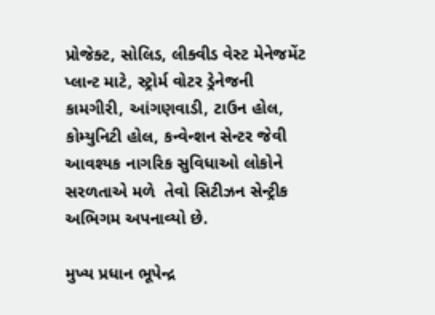પ્રોજેક્ટ, સોલિડ, લીક્વીડ વેસ્ટ મેનેજમેંટ પ્લાન્ટ માટે, સ્ટ્રોર્મ વોટર ડ્રેનેજની કામગીરી, આંગણવાડી, ટાઉન હોલ, કોમ્યુનિટી હોલ, કન્વેન્શન સેન્ટર જેવી આવશ્યક નાગરિક સુવિધાઓ લોકોને સરળતાએ મળે  તેવો સિટીઝન સેન્ટ્રીક  અભિગમ અપનાવ્યો છે.

મુખ્ય પ્રધાન ભૂપેન્દ્ર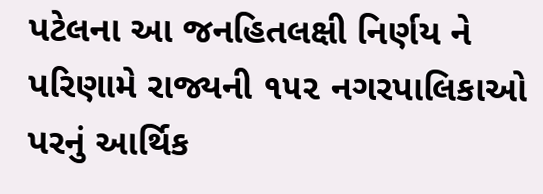પટેલના આ જનહિતલક્ષી નિર્ણય ને પરિણામે રાજ્યની ૧૫૨ નગરપાલિકાઓ પરનું આર્થિક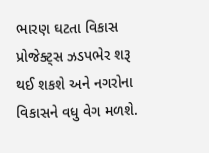ભારણ ઘટતા વિકાસ પ્રોજેક્ટ્સ ઝડપભેર શરૂ થઈ શકશે અને નગરોના વિકાસને વધુ વેગ મળશે.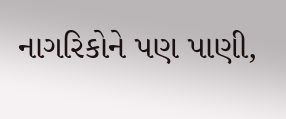નાગરિકોને પણ પાણી,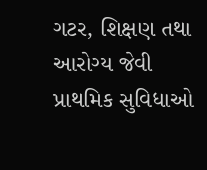ગટર, શિક્ષણ તથા આરોગ્ય જેવી પ્રાથમિક સુવિધાઓ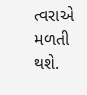ત્વરાએ મળતી થશે.